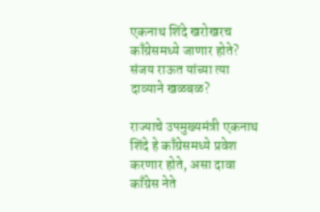एकनाथ शिंदे खरोखरच काँग्रेसमध्ये जाणार होते? संजय राऊत यांच्या त्या दाव्याने खळबळ?

राज्याचे उपमुख्यमंत्री एकनाथ शिंदे हे काँग्रेसमध्ये प्रवेश करणार होते, असा दावा काँग्रेस नेते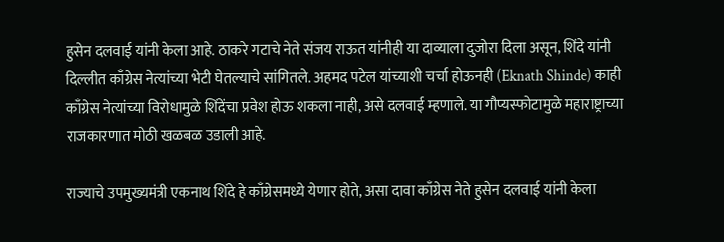हुसेन दलवाई यांनी केला आहे. ठाकरे गटाचे नेते संजय राऊत यांनीही या दाव्याला दुजोरा दिला असून, शिंदे यांनी दिल्लीत काँग्रेस नेत्यांच्या भेटी घेतल्याचे सांगितले. अहमद पटेल यांच्याशी चर्चा होऊनही (Eknath Shinde) काही काँग्रेस नेत्यांच्या विरोधामुळे शिंदेंचा प्रवेश होऊ शकला नाही, असे दलवाई म्हणाले. या गौप्यस्फोटामुळे महाराष्ट्राच्या राजकारणात मोठी खळबळ उडाली आहे.

राज्याचे उपमुख्यमंत्री एकनाथ शिंदे हे काँग्रेसमध्ये येणार होते, असा दावा काँग्रेस नेते हुसेन दलवाई यांनी केला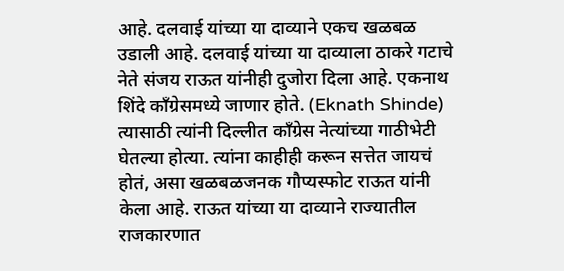आहे. दलवाई यांच्या या दाव्याने एकच खळबळ उडाली आहे. दलवाई यांच्या या दाव्याला ठाकरे गटाचे नेते संजय राऊत यांनीही दुजोरा दिला आहे. एकनाथ शिंदे काँग्रेसमध्ये जाणार होते. (Eknath Shinde) त्यासाठी त्यांनी दिल्लीत काँग्रेस नेत्यांच्या गाठीभेटी घेतल्या होत्या. त्यांना काहीही करून सत्तेत जायचं होतं, असा खळबळजनक गौप्यस्फोट राऊत यांनी केला आहे. राऊत यांच्या या दाव्याने राज्यातील राजकारणात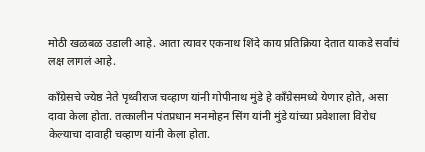मोठी खळबळ उडाली आहे. आता त्यावर एकनाथ शिंदे काय प्रतिक्रिया देतात याकडे सर्वांचं लक्ष लागलं आहे.

काँग्रेसचे ज्येष्ठ नेते पृथ्वीराज चव्हाण यांनी गोपीनाथ मुंडे हे काँग्रेसमध्ये येणार होते, असा दावा केला होता. तत्कालीन पंतप्रधान मनमोहन सिंग यांनी मुंडे यांच्या प्रवेशाला विरोध केल्याचा दावाही चव्हाण यांनी केला होता.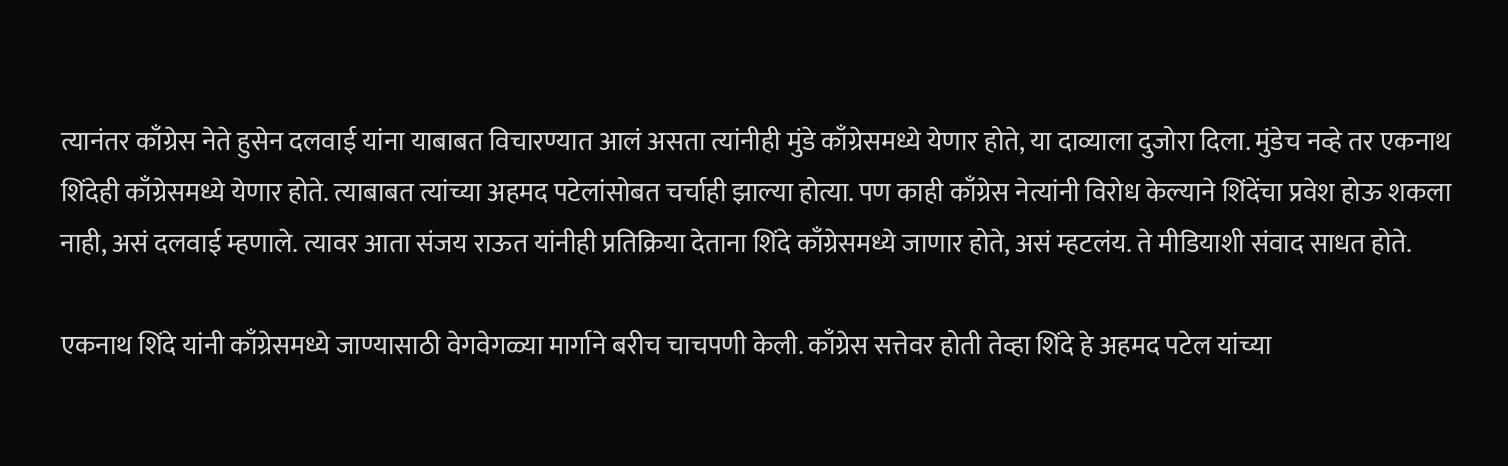त्यानंतर काँग्रेस नेते हुसेन दलवाई यांना याबाबत विचारण्यात आलं असता त्यांनीही मुंडे काँग्रेसमध्ये येणार होते, या दाव्याला दुजोरा दिला. मुंडेच नव्हे तर एकनाथ शिंदेही काँग्रेसमध्ये येणार होते. त्याबाबत त्यांच्या अहमद पटेलांसोबत चर्चाही झाल्या होत्या. पण काही काँग्रेस नेत्यांनी विरोध केल्याने शिंदेंचा प्रवेश होऊ शकला नाही, असं दलवाई म्हणाले. त्यावर आता संजय राऊत यांनीही प्रतिक्रिया देताना शिंदे काँग्रेसमध्ये जाणार होते, असं म्हटलंय. ते मीडियाशी संवाद साधत होते.

एकनाथ शिंदे यांनी काँग्रेसमध्ये जाण्यासाठी वेगवेगळ्या मार्गाने बरीच चाचपणी केली. काँग्रेस सत्तेवर होती तेव्हा शिंदे हे अहमद पटेल यांच्या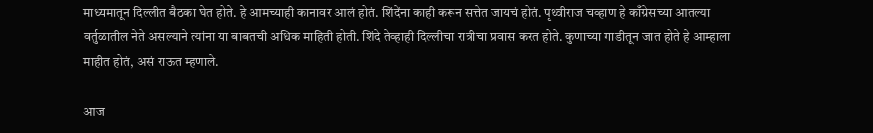माध्यमातून दिल्लीत बैठका घेत होते. हे आमच्याही कानावर आलं होतं. शिंदेंना काही करून सत्तेत जायचं होतं. पृथ्वीराज चव्हाण हे काँग्रेसच्या आतल्या वर्तुळातील नेते असल्याने त्यांना या बाबतची अधिक माहिती होती. शिंदे तेव्हाही दिल्लीचा रात्रीचा प्रवास करत होते. कुणाच्या गाडीतून जात होते हे आम्हाला माहीत होतं, असं राऊत म्हणाले.

आज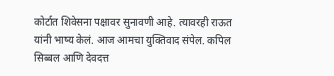कोर्टात शिवेसना पक्षावर सुनावणी आहे. त्यावरही राऊत यांनी भाष्य केलं. आज आमचा युक्तिवाद संपेल. कपिल सिब्बल आणि देवदत्त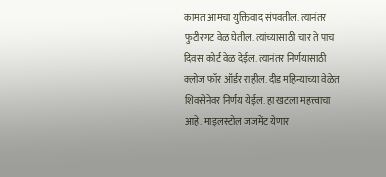कामत आमचा युक्तिवाद संपवतील. त्यानंतर फुटीरगट वेळ घेतील. त्यांच्यासाठी चार ते पाच दिवस कोर्ट वेळ देईल. त्यानंतर निर्णयासाठी क्लोज फॉर ऑर्डर राहील. दीड महिन्याच्या वेळेत शिवसेनेवर निर्णय येईल. हा खटला महत्त्वाचा आहे. माइलस्टोल जजमेंट येणार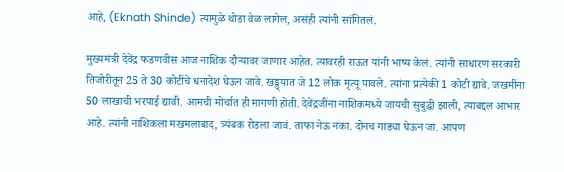आहे, (Eknath Shinde) त्यामुळे थोडा वेळ लागेल, असंही त्यांनी सांगितलं.

मुख्यमंत्री देवेंद्र फडणवीस आज नाशिक दौऱ्यावर जाणार आहेत. त्यावरही राऊत यांनी भाष्य केलं. त्यांनी साधारण सरकारी तिजोरीतून 25 ते 30 कोटींचे धनादेश घेऊन जावे. खड्ड्यात जे 12 लोक मृत्यू पावले. त्यांना प्रत्येकी 1 कोटी द्यावे. जखमींना 50 लाखाची भरपाई द्यावी. आमची मोर्चात ही मागणी होती. देवेंद्रजींना नाशिकमध्ये जायची सुबुद्धी झाली, त्याबद्दल आभार आहे. त्यांनी नाशिकला मखमलाबाद, त्र्यंबक रोडला जावं. ताफा नेऊ नका. दोनच गाड्या घेऊन जा. आपण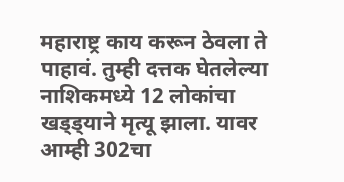महाराष्ट्र काय करून ठेवला ते पाहावं. तुम्ही दत्तक घेतलेल्या नाशिकमध्ये 12 लोकांचा खड्ड्याने मृत्यू झाला. यावर आम्ही 302चा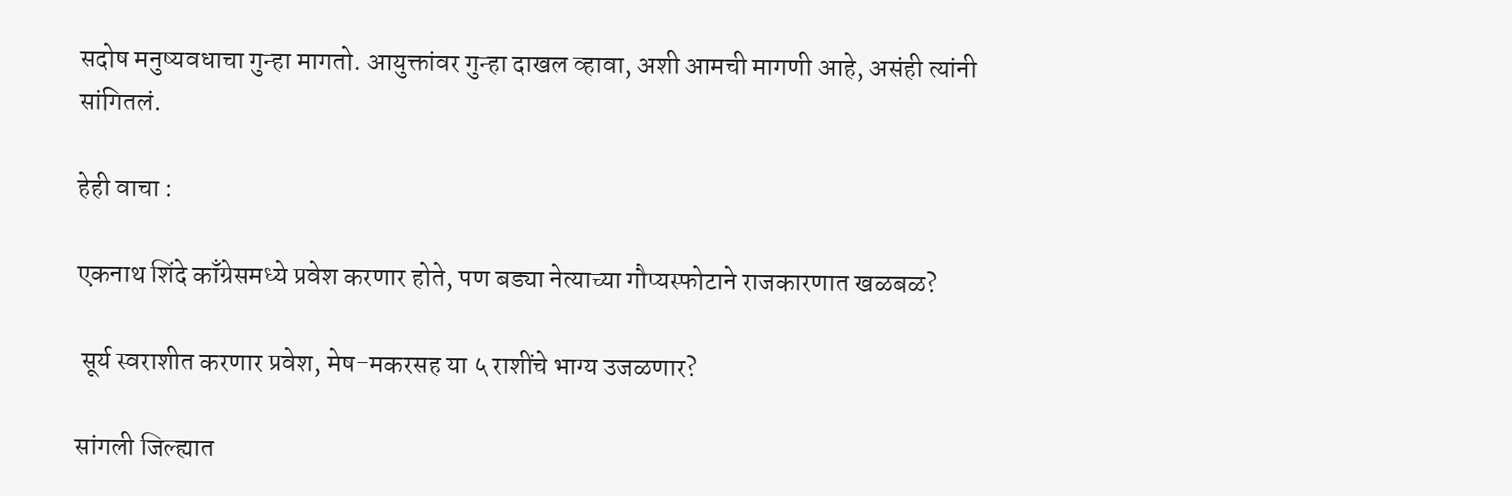सदोष मनुष्यवधाचा गुन्हा मागतो. आयुक्तांवर गुन्हा दाखल व्हावा, अशी आमची मागणी आहे, असंही त्यांनी सांगितलं.

हेही वाचा :

एकनाथ शिंदे काँग्रेसमध्ये प्रवेश करणार होते, पण बड्या नेत्याच्या गौप्यस्फोटाने राजकारणात खळबळ?

 सूर्य स्वराशीत करणार प्रवेश, मेष-मकरसह या ५ राशींचे भाग्य उजळणार?

सांगली जिल्ह्यात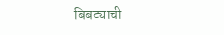बिबट्याची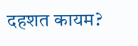दहशत कायम?